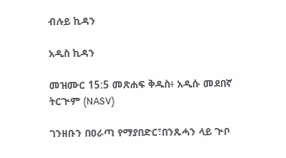ብሉይ ኪዳን

አዲስ ኪዳን

መዝሙር 15:5 መጽሐፍ ቅዱስ፥ አዲሱ መደበኛ ትርጒም (NASV)

ገንዘቡን በዐራጣ የማያበድር፣በንጹሓን ላይ ጒቦ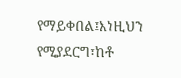የማይቀበል፤እነዚህን የሚያደርግ፣ከቶ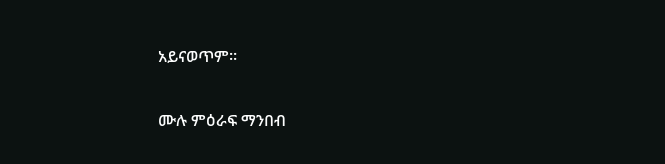አይናወጥም።

ሙሉ ምዕራፍ ማንበብ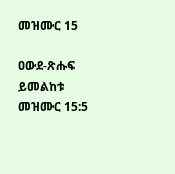መዝሙር 15

ዐውደ-ጽሑፍ ይመልከቱ መዝሙር 15:5